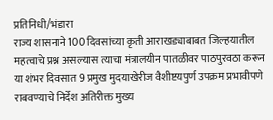प्रतिनिधी/भंडारा
राज्य शासनाने 100 दिवसांच्या कृती आराखड्याबाबत जिल्हयातील महत्वाचे प्रश्न असल्यास त्याचा मंत्रालयीन पातळीवर पाठपुरवठा करून या शंभर दिवसात 9 प्रमुख मुदयाखेरीज वैशीष्टयपुर्ण उपक्रम प्रभावीपणे राबवण्याचे निर्देश अतिरीक्त मुख्य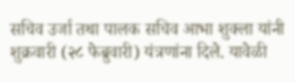सचिव उर्जा तथा पालक सचिव आभा शुक्ला यांनी शुक्रवारी (२८ फेब्रुवारी) यंत्रणांना दिले. यावेळी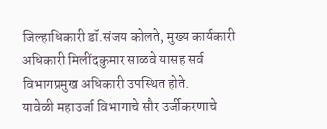जिल्हाधिकारी डॉ.संजय कोलते, मुख्य कार्यकारी अधिकारी मिलींदकुमार साळवे यासह सर्व विभागप्रमुख अधिकारी उपस्थित होते.
यावेळी महाउर्जा विभागाचे सौर उर्जीकरणाचे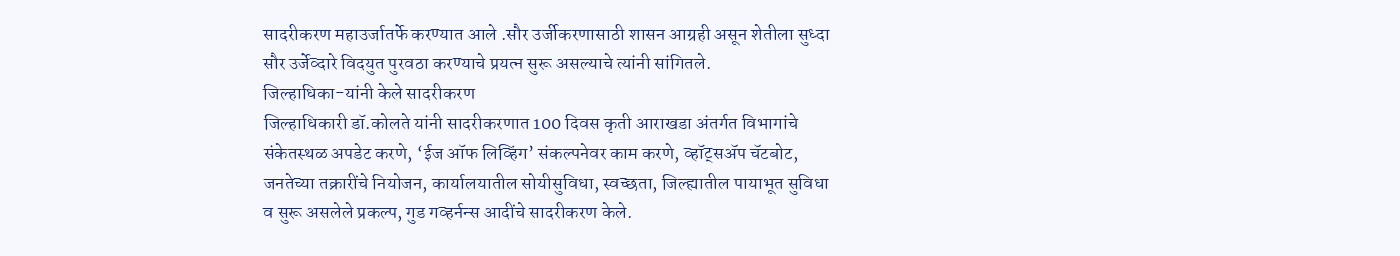सादरीकरण महाउर्जातर्फे करण्यात आले .सौर उर्जीकरणासाठी शासन आग्रही असून शेतीला सुध्दा सौर उर्जेव्दारे विदयुत पुरवठा करण्याचे प्रयत्न सुरू असल्याचे त्यांनी सांगितले.
जिल्हाधिका-यांनी केले सादरीकरण
जिल्हाधिकारी डॉ.कोलते यांनी सादरीकरणात 100 दिवस कृती आराखडा अंतर्गत विभागांचे संकेतस्थळ अपडेट करणे, ‘ईज ऑफ लिव्हिंग’ संकल्पनेवर काम करणे, व्हॉट्सॲप चॅटबोट, जनतेच्या तक्रारींचे नियोजन, कार्यालयातील सोयीसुविधा, स्वच्छता, जिल्ह्यातील पायाभूत सुविधा व सुरू असलेले प्रकल्प, गुड गव्हर्नन्स आदींचे सादरीकरण केले.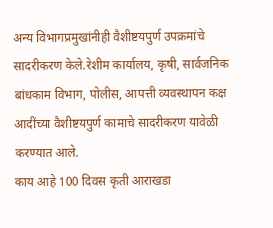अन्य विभागप्रमुखांनीही वैशीष्टयपुर्ण उपक्रमांचे सादरीकरण केले.रेशीम कार्यालय, कृषी, सार्वजनिक बांधकाम विभाग, पोलीस, आपत्ती व्यवस्थापन कक्ष आदींच्या वैशीष्टयपुर्ण कामाचे सादरीकरण यावेळी करण्यात आले.
काय आहे 100 दिवस कृती आराखडा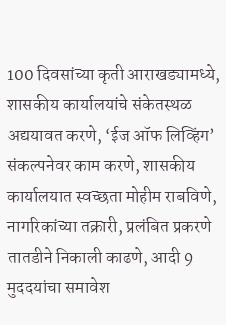100 दिवसांच्या कृती आराखड्यामध्ये, शासकीय कार्यालयांचे संकेतस्थळ अद्ययावत करणे, ‘ईज ऑफ लिव्हिंग’ संकल्पनेवर काम करणे, शासकीय कार्यालयात स्वच्छता मोहीम राबविणे, नागरिकांच्या तक्रारी, प्रलंबित प्रकरणे तातडीने निकाली काढणे, आदी 9 मुददयांचा समावेश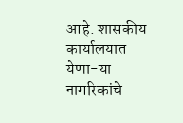आहे. शासकीय कार्यालयात येणा-या नागरिकांचे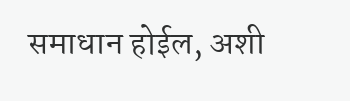समाधान होईल, अशी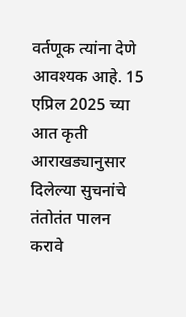वर्तणूक त्यांना देणे आवश्यक आहे. 15 एप्रिल 2025 च्या आत कृती आराखड्यानुसार दिलेल्या सुचनांचे तंतोतंत पालन करावे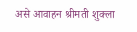असे आवाहन श्रीमती शुक्ला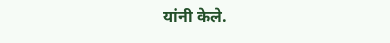यांनी केले.